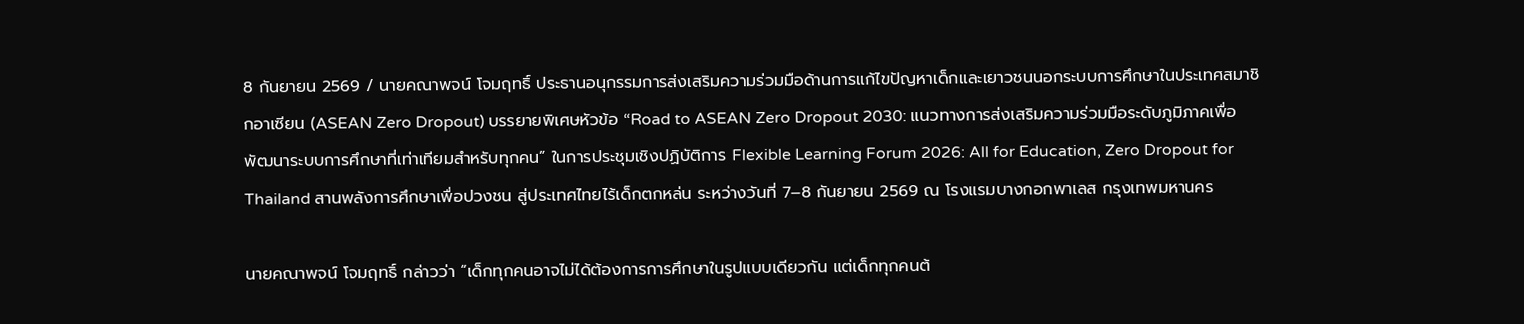8 กันยายน 2569 / นายคณาพจน์ โจมฤทธิ์ ประธานอนุกรรมการส่งเสริมความร่วมมือด้านการแก้ไขปัญหาเด็กและเยาวชนนอกระบบการศึกษาในประเทศสมาชิกอาเซียน (ASEAN Zero Dropout) บรรยายพิเศษหัวข้อ “Road to ASEAN Zero Dropout 2030: แนวทางการส่งเสริมความร่วมมือระดับภูมิภาคเพื่อพัฒนาระบบการศึกษาที่เท่าเทียมสำหรับทุกคน” ในการประชุมเชิงปฏิบัติการ Flexible Learning Forum 2026: All for Education, Zero Dropout for Thailand สานพลังการศึกษาเพื่อปวงชน สู่ประเทศไทยไร้เด็กตกหล่น ระหว่างวันที่ 7–8 กันยายน 2569 ณ โรงแรมบางกอกพาเลส กรุงเทพมหานคร

นายคณาพจน์ โจมฤทธิ์ กล่าวว่า “เด็กทุกคนอาจไม่ได้ต้องการการศึกษาในรูปแบบเดียวกัน แต่เด็กทุกคนต้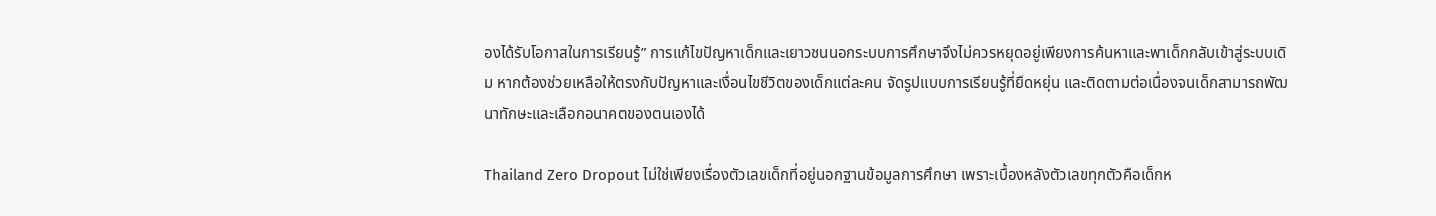องได้รับโอกาสในการเรียนรู้” การแก้ไขปัญหาเด็กและเยาวชนนอกระบบการศึกษาจึงไม่ควรหยุดอยู่เพียงการค้นหาและพาเด็กกลับเข้าสู่ระบบเดิม หากต้องช่วยเหลือให้ตรงกับปัญหาและเงื่อนไขชีวิตของเด็กแต่ละคน จัดรูปแบบการเรียนรู้ที่ยืดหยุ่น และติดตามต่อเนื่องจนเด็กสามารถพัฒนาทักษะและเลือกอนาคตของตนเองได้

Thailand Zero Dropout ไม่ใช่เพียงเรื่องตัวเลขเด็กที่อยู่นอกฐานข้อมูลการศึกษา เพราะเบื้องหลังตัวเลขทุกตัวคือเด็กห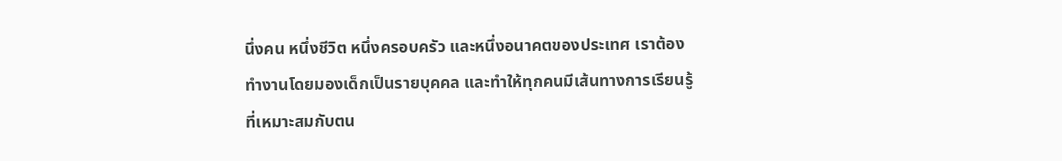นึ่งคน หนึ่งชีวิต หนึ่งครอบครัว และหนึ่งอนาคตของประเทศ เราต้องทำงานโดยมองเด็กเป็นรายบุคคล และทำให้ทุกคนมีเส้นทางการเรียนรู้ที่เหมาะสมกับตน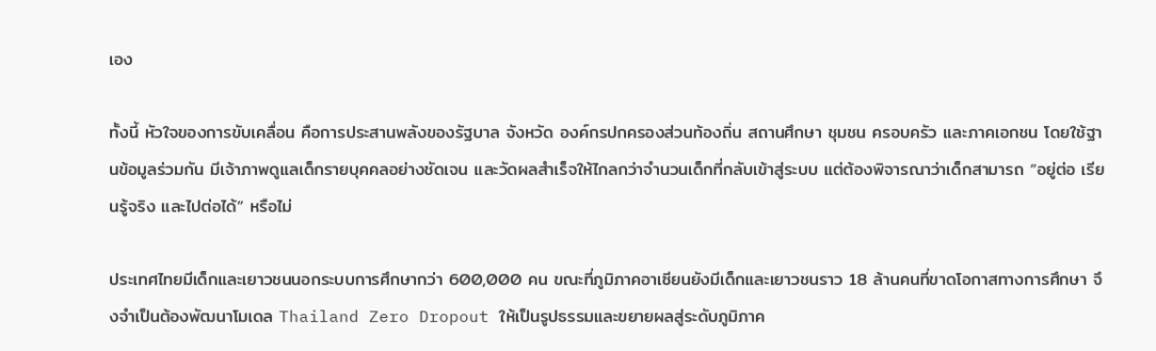เอง

ทั้งนี้ หัวใจของการขับเคลื่อน คือการประสานพลังของรัฐบาล จังหวัด องค์กรปกครองส่วนท้องถิ่น สถานศึกษา ชุมชน ครอบครัว และภาคเอกชน โดยใช้ฐานข้อมูลร่วมกัน มีเจ้าภาพดูแลเด็กรายบุคคลอย่างชัดเจน และวัดผลสำเร็จให้ไกลกว่าจำนวนเด็กที่กลับเข้าสู่ระบบ แต่ต้องพิจารณาว่าเด็กสามารถ “อยู่ต่อ เรียนรู้จริง และไปต่อได้” หรือไม่

ประเทศไทยมีเด็กและเยาวชนนอกระบบการศึกษากว่า 600,000 คน ขณะที่ภูมิภาคอาเซียนยังมีเด็กและเยาวชนราว 18 ล้านคนที่ขาดโอกาสทางการศึกษา จึงจำเป็นต้องพัฒนาโมเดล Thailand Zero Dropout ให้เป็นรูปธรรมและขยายผลสู่ระดับภูมิภาค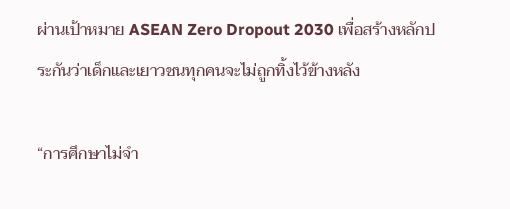ผ่านเป้าหมาย ASEAN Zero Dropout 2030 เพื่อสร้างหลักประกันว่าเด็กและเยาวชนทุกคนจะไม่ถูกทิ้งไว้ข้างหลัง

“การศึกษาไม่จำ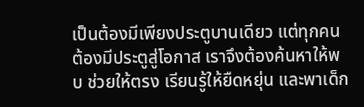เป็นต้องมีเพียงประตูบานเดียว แต่ทุกคนต้องมีประตูสู่โอกาส เราจึงต้องค้นหาให้พบ ช่วยให้ตรง เรียนรู้ให้ยืดหยุ่น และพาเด็ก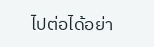ไปต่อได้อย่า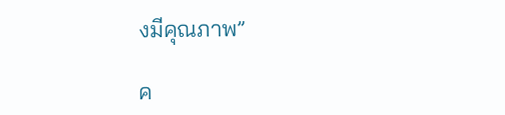งมีคุณภาพ”

ค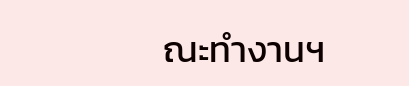ณะทำงานฯ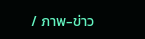/ ภาพ-ข่าว